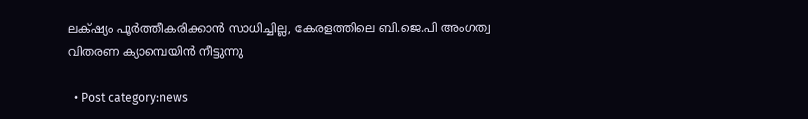ലക്‌ഷ്യം പൂര്‍ത്തീകരിക്കാന്‍ സാധിച്ചില്ല, കേരളത്തിലെ ബി.ജെ.പി അംഗത്വ വിതരണ ക്യാമ്പെയിന്‍ നീട്ടുന്നു

  • Post category:news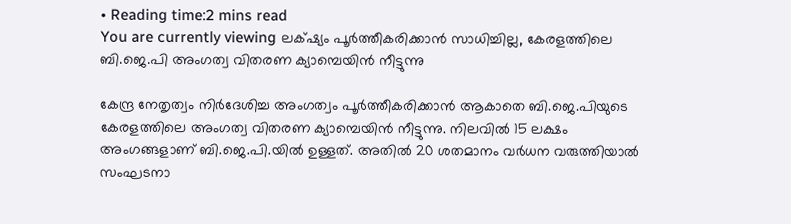• Reading time:2 mins read
You are currently viewing ലക്‌ഷ്യം പൂര്‍ത്തീകരിക്കാന്‍ സാധിച്ചില്ല, കേരളത്തിലെ ബി.ജെ.പി അംഗത്വ വിതരണ ക്യാമ്പെയിന്‍ നീട്ടുന്നു

കേന്ദ്ര നേതൃത്വം നിര്‍ദേശിച്ച അംഗത്വം പൂര്‍ത്തീകരിക്കാന്‍ ആകാതെ ബി.ജെ.പിയുടെ കേരളത്തിലെ അംഗത്വ വിതരണ ക്യാമ്പെയിന്‍ നീട്ടുന്നു. നിലവിൽ 15 ലക്ഷം അംഗങ്ങളാണ് ബി.ജെ.പി.യിൽ ഉള്ളത്. അതിൽ 20 ശതമാനം വർധന വരുത്തിയാൽ സംഘടനാ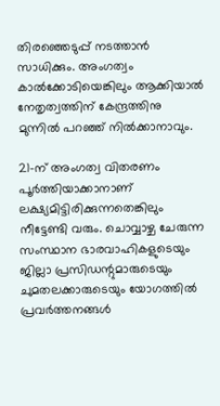തിരഞ്ഞെടുപ്പ് നടത്താൻ സാധിക്കും. അംഗത്വം കാൽക്കോടിയെങ്കിലും ആക്കിയാൽ നേതൃത്വത്തിന് കേന്ദ്രത്തിനു മുന്നിൽ പറഞ്ഞ് നിൽക്കാനാവും.

21-ന് അംഗത്വ വിതരണം പൂർത്തിയാക്കാനാണ് ലക്ഷ്യമിട്ടിരിക്കുന്നതെങ്കിലും നീട്ടേണ്ടി വരും. ചൊവ്വാഴ്ച ചേരുന്ന സംസ്ഥാന ഭാരവാഹികളുടെയും ജില്ലാ പ്രസിഡന്റുമാരുടെയും ചുമതലക്കാരുടെയും യോഗത്തിൽ പ്രവർത്തനങ്ങൾ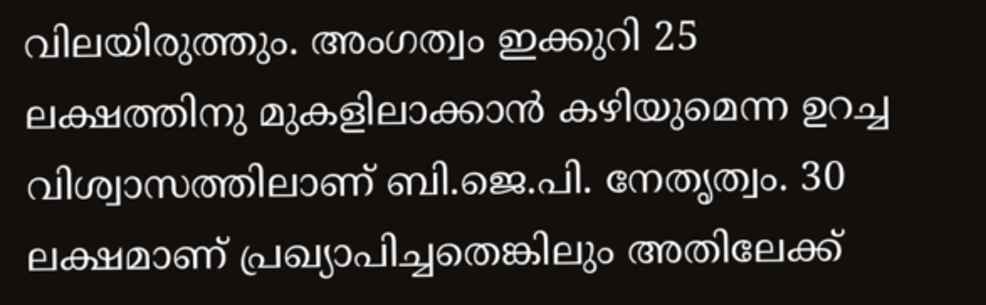വിലയിരുത്തും. അംഗത്വം ഇക്കുറി 25 ലക്ഷത്തിനു മുകളിലാക്കാൻ കഴിയുമെന്ന ഉറച്ച വിശ്വാസത്തിലാണ് ബി.ജെ.പി. നേതൃത്വം. 30 ലക്ഷമാണ് പ്രഖ്യാപിച്ചതെങ്കിലും അതിലേക്ക്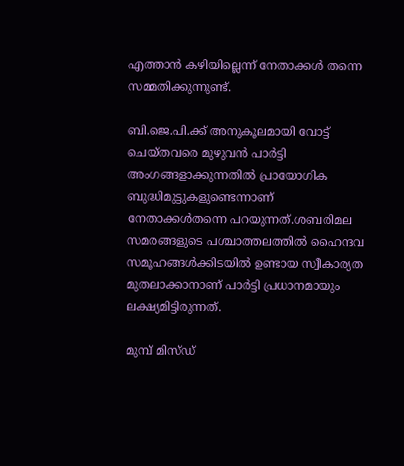എത്താൻ കഴിയില്ലെന്ന് നേതാക്കൾ തന്നെ സമ്മതിക്കുന്നുണ്ട്.

ബി.ജെ.പി.ക്ക് അനുകൂലമായി വോട്ട് ചെയ്തവരെ മുഴുവൻ പാർട്ടി അംഗങ്ങളാക്കുന്നതിൽ പ്രായോഗിക ബുദ്ധിമുട്ടുകളുണ്ടെന്നാണ് നേതാക്കൾതന്നെ പറയുന്നത്.ശബരിമല സമരങ്ങളുടെ പശ്ചാത്തലത്തിൽ ഹൈന്ദവ സമൂഹങ്ങൾക്കിടയിൽ ഉണ്ടായ സ്വീകാര്യത മുതലാക്കാനാണ് പാർട്ടി പ്രധാനമായും ലക്ഷ്യമിട്ടിരുന്നത്.

മുമ്പ് മിസ്ഡ്‌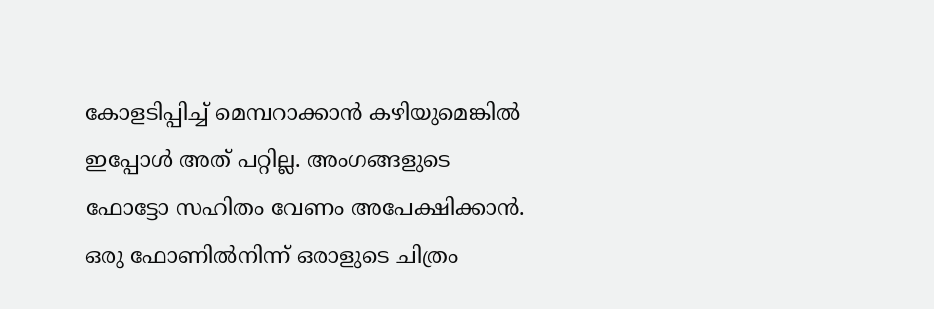കോളടിപ്പിച്ച് മെമ്പറാക്കാൻ കഴിയുമെങ്കിൽ ഇപ്പോൾ അത് പറ്റില്ല. അംഗങ്ങളുടെ ഫോട്ടോ സഹിതം വേണം അപേക്ഷിക്കാൻ. ഒരു ഫോണിൽനിന്ന് ഒരാളുടെ ചിത്രം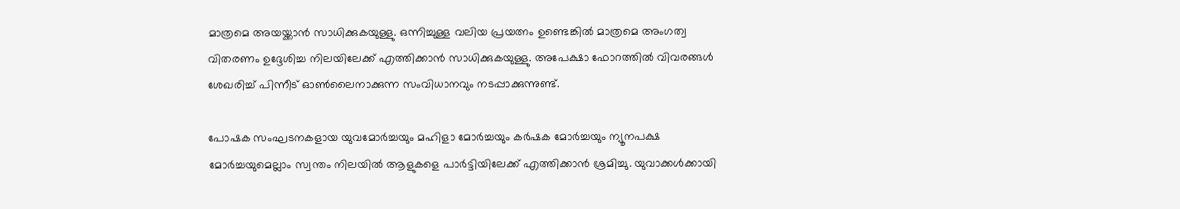മാത്രമെ അയയ്ക്കാൻ സാധിക്കുകയുള്ളു. ഒന്നിച്ചുള്ള വലിയ പ്രയത്നം ഉണ്ടെങ്കിൽ മാത്രമെ അംഗത്വ വിതരണം ഉദ്ദേശിച്ച നിലയിലേക്ക് എത്തിക്കാൻ സാധിക്കുകയുള്ളു. അപേക്ഷാ ഫോറത്തിൽ വിവരങ്ങൾ ശേഖരിച്ച് പിന്നീട് ഓൺലൈനാക്കുന്ന സംവിധാനവും നടപ്പാക്കുന്നുണ്ട്.

പോഷക സംഘടനകളായ യുവമോർച്ചയും മഹിളാ മോർച്ചയും കർഷക മോർച്ചയും ന്യൂനപക്ഷ മോർച്ചയുമെല്ലാം സ്വന്തം നിലയിൽ ആളുകളെ പാർട്ടിയിലേക്ക് എത്തിക്കാൻ ശ്രമിച്ചു. യുവാക്കൾക്കായി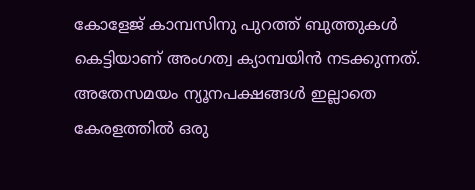കോളേജ് കാമ്പസിനു പുറത്ത് ബുത്തുകൾ കെട്ടിയാണ് അംഗത്വ ക്യാമ്പയിൻ നടക്കുന്നത്. അതേസമയം ന്യൂനപക്ഷങ്ങൾ ഇല്ലാതെ കേരളത്തിൽ ഒരു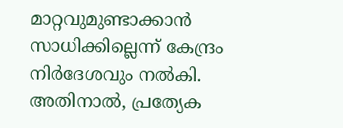മാറ്റവുമുണ്ടാക്കാൻ സാധിക്കില്ലെന്ന് കേന്ദ്രം നിർദേശവും നൽകി. അതിനാൽ, പ്രത്യേക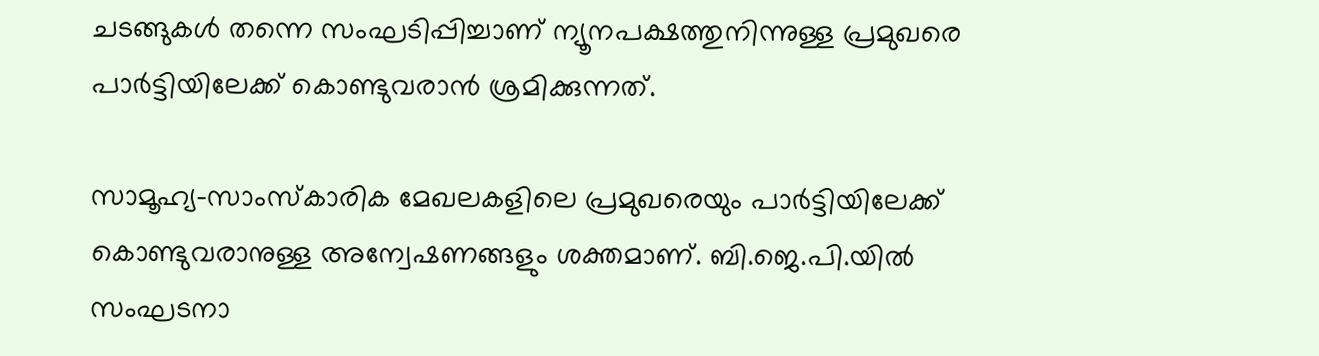ചടങ്ങുകൾ തന്നെ സംഘടിപ്പിച്ചാണ് ന്യൂനപക്ഷത്തുനിന്നുള്ള പ്രമുഖരെ പാർട്ടിയിലേക്ക് കൊണ്ടുവരാൻ ശ്രമിക്കുന്നത്.

സാമൂഹ്യ-സാംസ്കാരിക മേഖലകളിലെ പ്രമുഖരെയും പാർട്ടിയിലേക്ക് കൊണ്ടുവരാനുള്ള അന്വേഷണങ്ങളും ശക്തമാണ്. ബി.ജെ.പി.യിൽ സംഘടനാ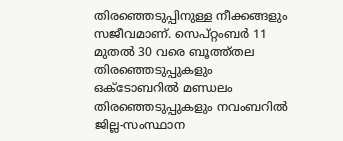തിരഞ്ഞെടുപ്പിനുള്ള നീക്കങ്ങളും സജീവമാണ്. സെപ്റ്റംബർ 11 മുതൽ 30 വരെ ബൂത്ത്തല തിരഞ്ഞെടുപ്പുകളും ഒക്ടോബറിൽ മണ്ഡലം തിരഞ്ഞെടുപ്പുകളും നവംബറിൽ ജില്ല-സംസ്ഥാന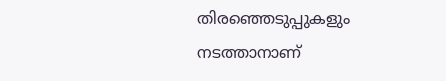തിരഞ്ഞെടുപ്പുകളും നടത്താനാണ്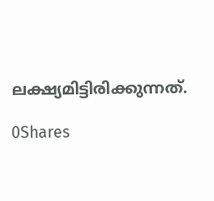ലക്ഷ്യമിട്ടിരിക്കുന്നത്.

0Shares